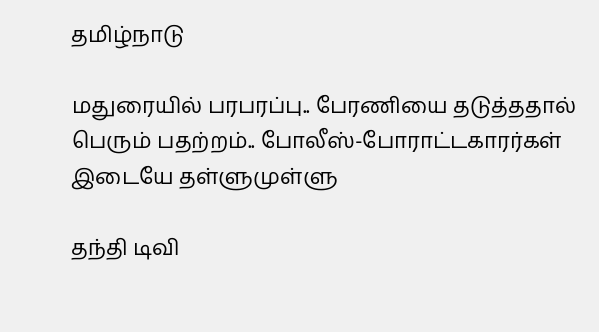தமிழ்நாடு

மதுரையில் பரபரப்பு.. பேரணியை தடுத்ததால் பெரும் பதற்றம்.. போலீஸ்-போராட்டகாரர்கள் இடையே தள்ளுமுள்ளு

தந்தி டிவி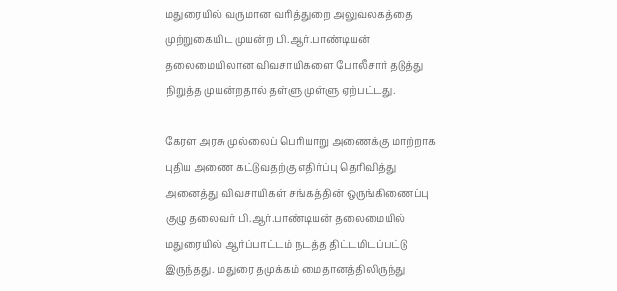மதுரையில் வருமான வரித்துறை அலுவலகத்தை முற்றுகையிட முயன்ற பி.ஆர்.பாண்டியன் தலைமையிலான விவசாயிகளை போலீசார் தடுத்து நிறுத்த முயன்றதால் தள்ளு முள்ளு ஏற்பட்டது.

கேரள அரசு முல்லைப் பெரியாறு அணைக்கு மாற்றாக புதிய அணை கட்டுவதற்கு எதிர்ப்பு தெரிவித்து அனைத்து விவசாயிகள் சங்கத்தின் ஒருங்கிணைப்பு குழு தலைவர் பி.ஆர்.பாண்டியன் தலைமையில் மதுரையில் ஆர்ப்பாட்டம் நடத்த திட்டமிடப்பட்டு இருந்தது. மதுரை தமுக்கம் மைதானத்திலிருந்து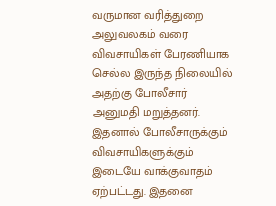வருமான வரித்துறை அலுவலகம் வரை விவசாயிகள் பேரணியாக செல்ல இருந்த நிலையில் அதற்கு போலீசார் அனுமதி மறுத்தனர். இதனால் போலீசாருக்கும் விவசாயிகளுக்கும் இடையே வாக்குவாதம் ஏற்பட்டது. இதனை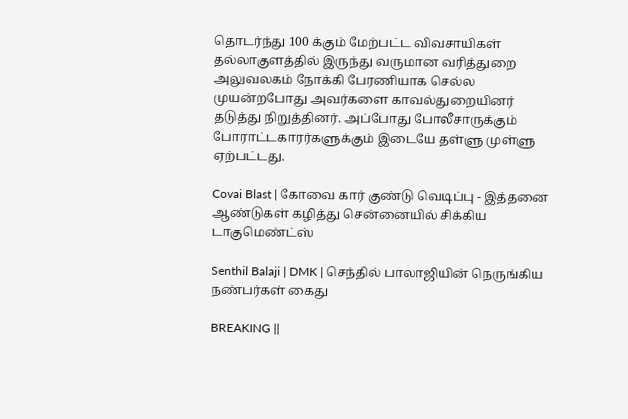தொடர்ந்து 100 க்கும் மேற்பட்ட விவசாயிகள் தல்லாகுளத்தில் இருந்து வருமான வரித்துறை அலுவலகம் நோக்கி பேரணியாக செல்ல முயன்றபோது அவர்களை காவல்துறையினர் தடுத்து நிறுத்தினர். அப்போது போலீசாருக்கும் போராட்டகாரர்களுக்கும் இடையே தள்ளு முள்ளு ஏற்பட்டது.

Covai Blast | கோவை கார் குண்டு வெடிப்பு - இத்தனை ஆண்டுகள் கழித்து சென்னையில் சிக்கிய டாகுமெண்ட்ஸ்

Senthil Balaji | DMK | செந்தில் பாலாஜியின் நெருங்கிய நண்பர்கள் கைது

BREAKING ||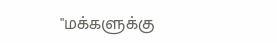"மக்களுக்கு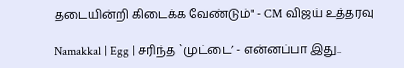தடையின்றி கிடைக்க வேண்டும்" - CM விஜய் உத்தரவு

Namakkal | Egg | சரிந்த `முட்டை’ - என்னப்பா இது..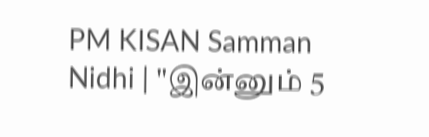PM KISAN Samman Nidhi | "இன்னும் 5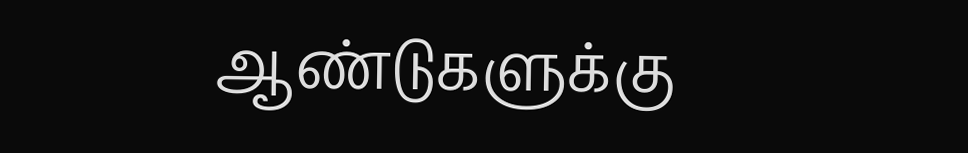ஆண்டுகளுக்கு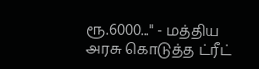ரூ.6000..." - மத்திய அரசு கொடுத்த ட்ரீட்